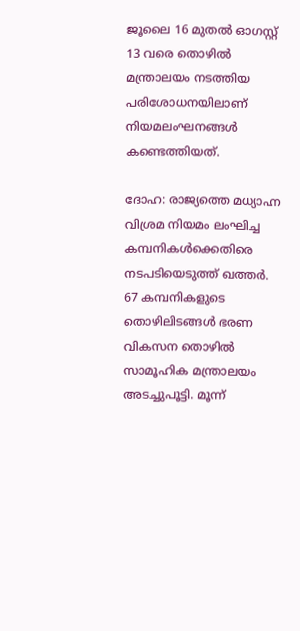ജൂലൈ 16 മുതല്‍ ഓഗസ്റ്റ് 13 വരെ തൊഴില്‍ മന്ത്രാലയം നടത്തിയ പരിശോധനയിലാണ് നിയമലംഘനങ്ങള്‍ കണ്ടെത്തിയത്.

ദോഹ: രാജ്യത്തെ മധ്യാഹ്ന വിശ്രമ നിയമം ലംഘിച്ച കമ്പനികള്‍ക്കെതിരെ നടപടിയെടുത്ത് ഖത്തര്‍. 67 കമ്പനികളുടെ തൊഴിലിടങ്ങള്‍ ഭരണ വികസന തൊഴില്‍ സാമൂഹിക മന്ത്രാലയം അടച്ചുപൂട്ടി. മൂന്ന്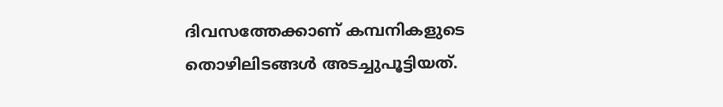ദിവസത്തേക്കാണ് കമ്പനികളുടെ തൊഴിലിടങ്ങള്‍ അടച്ചുപൂട്ടിയത്.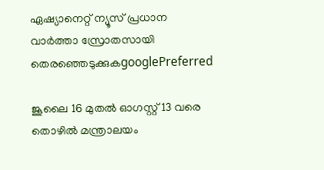ഏഷ്യാനെറ്റ് ന്യൂസ് പ്രധാന വാർത്താ സ്രോതസായി തെരഞ്ഞെടുക്കുകgooglePreferred

ജൂലൈ 16 മുതല്‍ ഓഗസ്റ്റ് 13 വരെ തൊഴില്‍ മന്ത്രാലയം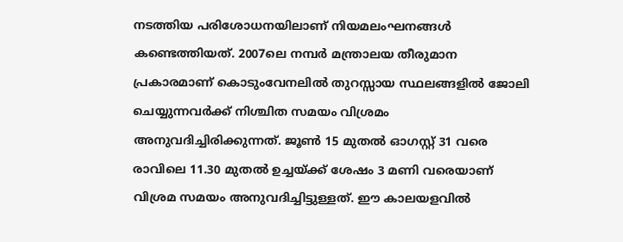നടത്തിയ പരിശോധനയിലാണ് നിയമലംഘനങ്ങള്‍ കണ്ടെത്തിയത്. 2007ലെ നമ്പര്‍ മന്ത്രാലയ തീരുമാന പ്രകാരമാണ് കൊടുംവേനലില്‍ തുറസ്സായ സ്ഥലങ്ങളില്‍ ജോലി ചെയ്യുന്നവര്‍ക്ക് നിശ്ചിത സമയം വിശ്രമം അനുവദിച്ചിരിക്കുന്നത്. ജൂണ്‍ 15 മുതല്‍ ഓഗസ്റ്റ് 31 വരെ രാവിലെ 11.30 മുതല്‍ ഉച്ചയ്ക്ക് ശേഷം 3 മണി വരെയാണ് വിശ്രമ സമയം അനുവദിച്ചിട്ടുള്ളത്. ഈ കാലയളവില്‍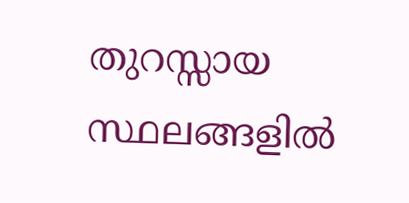തുറസ്സായ സ്ഥലങ്ങളില്‍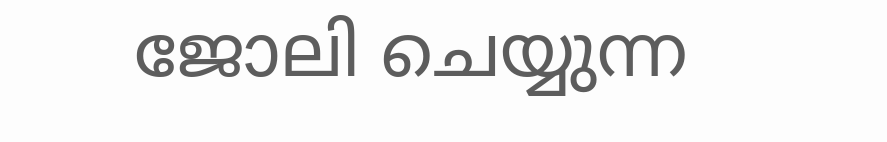ജോലി ചെയ്യുന്ന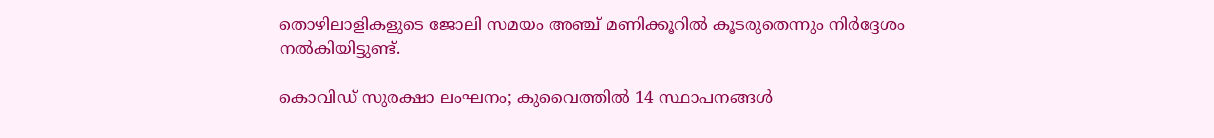തൊഴിലാളികളുടെ ജോലി സമയം അഞ്ച് മണിക്കൂറില്‍ കൂടരുതെന്നും നിര്‍ദ്ദേശം നല്‍കിയിട്ടുണ്ട്.

കൊവിഡ് സുരക്ഷാ ലംഘനം; കുവൈത്തില്‍ 14 സ്ഥാപനങ്ങള്‍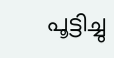പൂട്ടിച്ചു